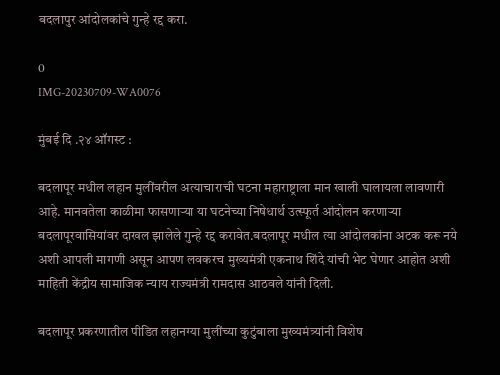बदलापुर आंदोलकांचे गुन्हे रद्द करा.

0
IMG-20230709-WA0076

मुंबई दि .२४ ऑगस्ट :

बदलापूर मधील लहान मुलींवरील अत्याचाराची घटना महाराष्ट्राला मान खाली घालायला लावणारी आहे. मानवतेला काळीमा फासणाऱ्या या घटनेच्या निषेधार्थ उत्स्फूर्त आंदोलन करणाऱ्या बदलापूरवासियांवर दाखल झालेले गुन्हे रद्द करावेत.बदलापूर मधील त्या आंदोलकांना अटक करू नये अशी आपली मागणी असून आपण लवकरच मुख्यमंत्री एकनाथ शिंदे यांची भेट घेणार आहोत अशी माहिती केंद्रीय सामाजिक न्याय राज्यमंत्री रामदास आठवले यांनी दिली.

बदलापूर प्रकरणातील पीडित लहानग्या मुलींच्या कुटुंबाला मुख्यमंत्र्यांनी विशेष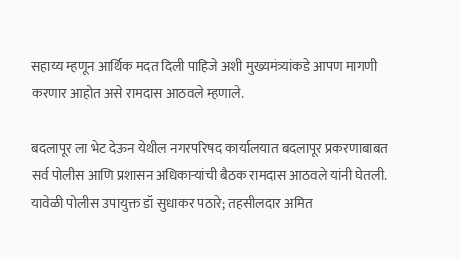सहाय्य म्हणून आर्थिक मदत दिली पाहिजे अशी मुख्यमंत्र्यांकडे आपण मागणी करणार आहोत असे रामदास आठवले म्हणाले.

बदलापूर ला भेट देऊन येथील नगरपरिषद कार्यालयात बदलापूर प्रकरणाबाबत सर्व पोलीस आणि प्रशासन अधिकाऱ्यांची बैठक रामदास आठवले यांनी घेतली. यावेळी पोलीस उपायुक्त डॉ सुधाकर पठारे; तहसीलदार अमित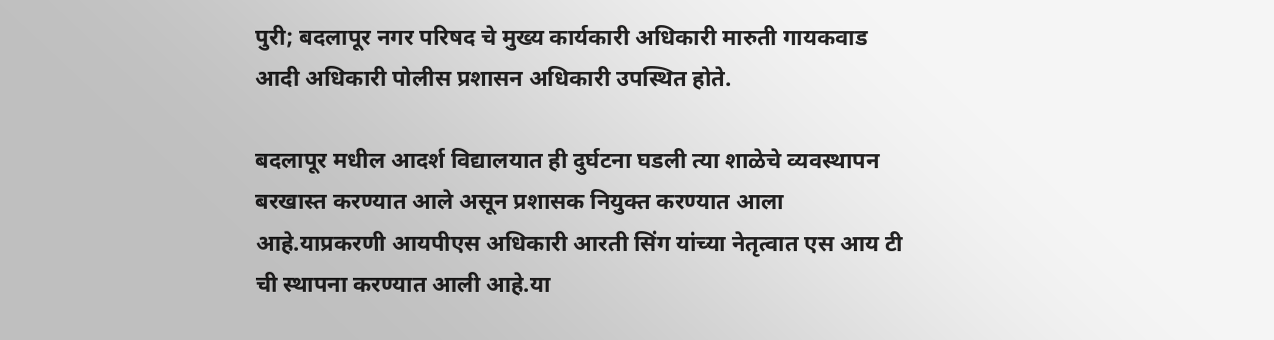पुरी; बदलापूर नगर परिषद चे मुख्य कार्यकारी अधिकारी मारुती गायकवाड आदी अधिकारी पोलीस प्रशासन अधिकारी उपस्थित होते.

बदलापूर मधील आदर्श विद्यालयात ही दुर्घटना घडली त्या शाळेचे व्यवस्थापन बरखास्त करण्यात आले असून प्रशासक नियुक्त करण्यात आला आहे.याप्रकरणी आयपीएस अधिकारी आरती सिंग यांच्या नेतृत्वात एस आय टी ची स्थापना करण्यात आली आहे.या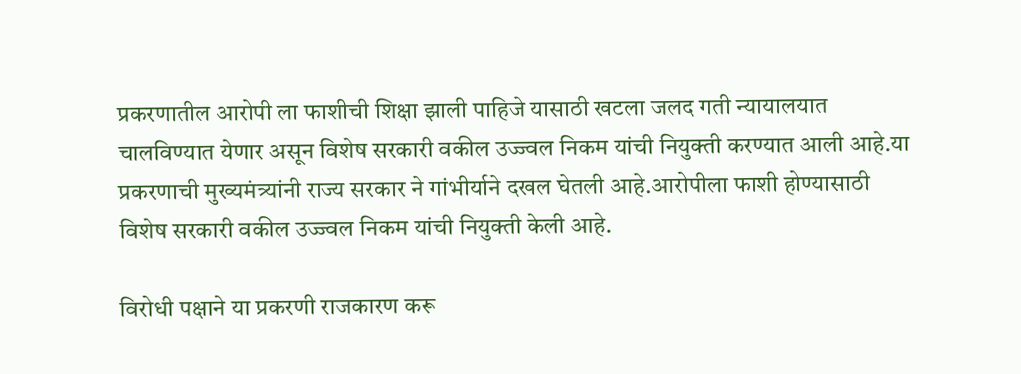प्रकरणातील आरोपी ला फाशीची शिक्षा झाली पाहिजे यासाठी खटला जलद गती न्यायालयात चालविण्यात येणार असून विशेष सरकारी वकील उज्ज्वल निकम यांची नियुक्ती करण्यात आली आहे.या प्रकरणाची मुख्यमंत्र्यांनी राज्य सरकार ने गांभीर्याने दखल घेतली आहे.आरोपीला फाशी होण्यासाठी विशेष सरकारी वकील उज्ज्वल निकम यांची नियुक्ती केली आहे.

विरोधी पक्षाने या प्रकरणी राजकारण करू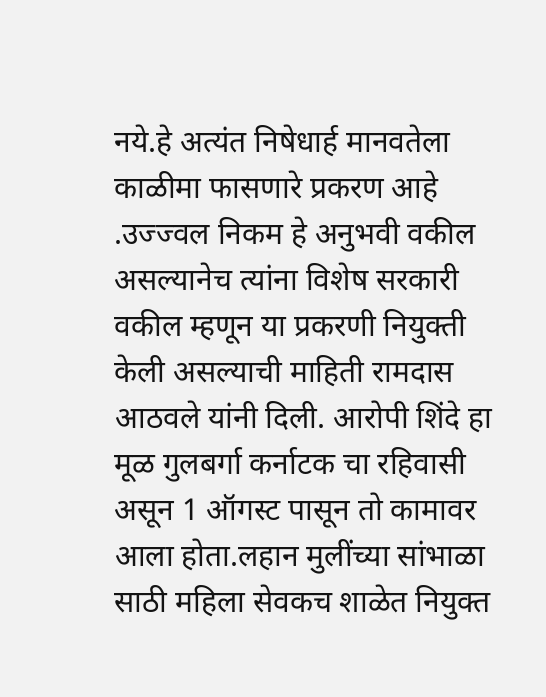नये.हे अत्यंत निषेधार्ह मानवतेला काळीमा फासणारे प्रकरण आहे .उज्ज्वल निकम हे अनुभवी वकील असल्यानेच त्यांना विशेष सरकारी वकील म्हणून या प्रकरणी नियुक्ती केली असल्याची माहिती रामदास आठवले यांनी दिली. आरोपी शिंदे हा मूळ गुलबर्गा कर्नाटक चा रहिवासी असून 1 ऑगस्ट पासून तो कामावर आला होता.लहान मुलींच्या सांभाळा साठी महिला सेवकच शाळेत नियुक्त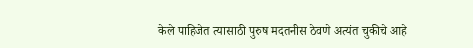केले पाहिजेत त्यासाठी पुरुष मदतनीस ठेवणे अत्यंत चुकीचे आहे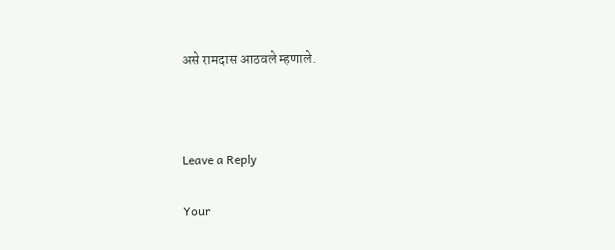असे रामदास आठवले म्हणाले.



Leave a Reply

Your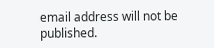email address will not be published.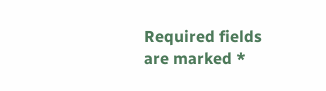Required fields are marked *